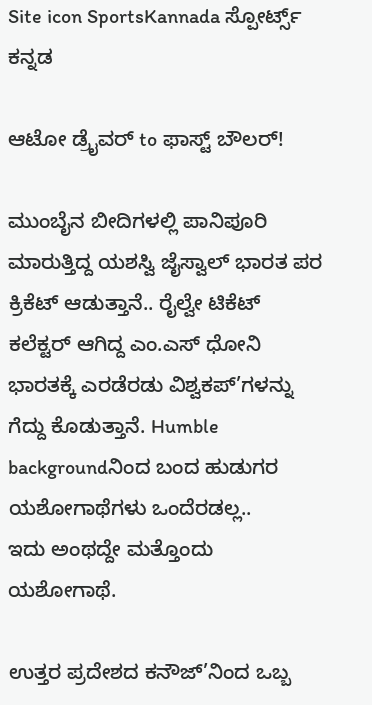Site icon SportsKannada ಸ್ಪೋರ್ಟ್ಸ್ ಕನ್ನಡ

ಆಟೋ ಡ್ರೈವರ್ to ಫಾಸ್ಟ್ ಬೌಲರ್!

ಮುಂಬೈನ ಬೀದಿಗಳಲ್ಲಿ ಪಾನಿಪೂರಿ ಮಾರುತ್ತಿದ್ದ ಯಶಸ್ವಿ ಜೈಸ್ವಾಲ್ ಭಾರತ ಪರ ಕ್ರಿಕೆಟ್ ಆಡುತ್ತಾನೆ.. ರೈಲ್ವೇ ಟಿಕೆಟ್ ಕಲೆಕ್ಟರ್ ಆಗಿದ್ದ ಎಂ.ಎಸ್ ಧೋನಿ ಭಾರತಕ್ಕೆ ಎರಡೆರಡು ವಿಶ್ವಕಪ್’ಗಳನ್ನು ಗೆದ್ದು ಕೊಡುತ್ತಾನೆ. Humble backgroundನಿಂದ ಬಂದ ಹುಡುಗರ ಯಶೋಗಾಥೆಗಳು ಒಂದೆರಡಲ್ಲ..
ಇದು ಅಂಥದ್ದೇ ಮತ್ತೊಂದು ಯಶೋಗಾಥೆ.

ಉತ್ತರ ಪ್ರದೇಶದ ಕನೌಜ್’ನಿಂದ ಒಬ್ಬ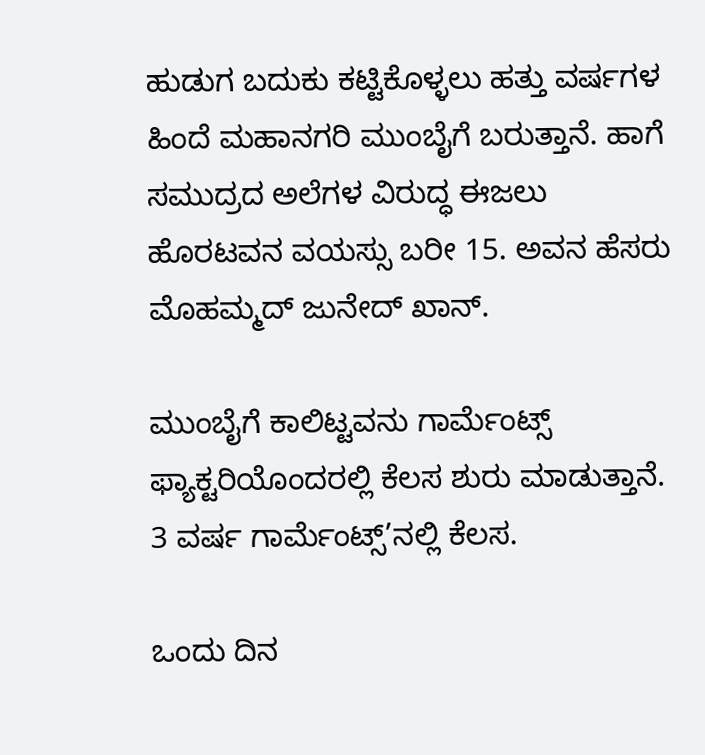ಹುಡುಗ ಬದುಕು ಕಟ್ಟಿಕೊಳ್ಳಲು ಹತ್ತು ವರ್ಷಗಳ ಹಿಂದೆ ಮಹಾನಗರಿ ಮುಂಬೈಗೆ ಬರುತ್ತಾನೆ. ಹಾಗೆ ಸಮುದ್ರದ ಅಲೆಗಳ ವಿರುದ್ಧ ಈಜಲು ಹೊರಟವನ ವಯಸ್ಸು ಬರೀ 15. ಅವನ ಹೆಸರು ಮೊಹಮ್ಮದ್ ಜುನೇದ್ ಖಾನ್.

ಮುಂಬೈಗೆ ಕಾಲಿಟ್ಟವನು ಗಾರ್ಮೆಂಟ್ಸ್ ಫ್ಯಾಕ್ಟರಿಯೊಂದರಲ್ಲಿ ಕೆಲಸ ಶುರು ಮಾಡುತ್ತಾನೆ. 3 ವರ್ಷ ಗಾರ್ಮೆಂಟ್ಸ್’ನಲ್ಲಿ ಕೆಲಸ.

ಒಂದು ದಿನ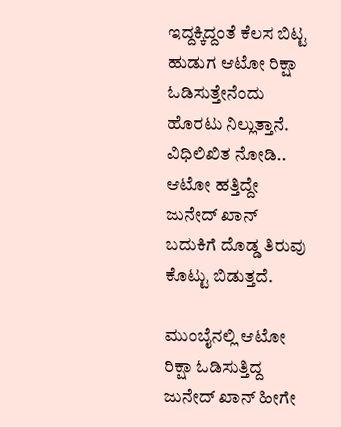ಇದ್ದಕ್ಕಿದ್ದಂತೆ ಕೆಲಸ ಬಿಟ್ಟ ಹುಡುಗ ಆಟೋ ರಿಕ್ಷಾ ಓಡಿಸುತ್ತೇನೆಂದು ಹೊರಟು ನಿಲ್ಲುತ್ತಾನೆ. ವಿಧಿಲಿಖಿತ ನೋಡಿ.. ಆಟೋ ಹತ್ತಿದ್ದೇ ಜುನೇದ್ ಖಾನ್ ಬದುಕಿಗೆ ದೊಡ್ಡ ತಿರುವು ಕೊಟ್ಟು ಬಿಡುತ್ತದೆ.

ಮುಂಬೈನಲ್ಲಿ ಆಟೋ ರಿಕ್ಷಾ ಓಡಿಸುತ್ತಿದ್ದ ಜುನೇದ್ ಖಾನ್ ಹೀಗೇ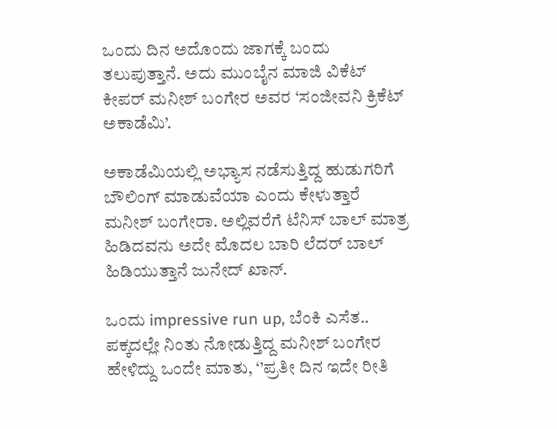ಒಂದು ದಿನ ಅದೊಂದು ಜಾಗಕ್ಕೆ ಬಂದು ತಲುಪುತ್ತಾನೆ. ಅದು ಮುಂಬೈನ ಮಾಜಿ ವಿಕೆಟ್ ಕೀಪರ್ ಮನೀಶ್ ಬಂಗೇರ ಅವರ ‘ಸಂಜೀವನಿ ಕ್ರಿಕೆಟ್ ಅಕಾಡೆಮಿ’.

ಅಕಾಡೆಮಿಯಲ್ಲಿ ಅಭ್ಯಾಸ ನಡೆಸುತ್ತಿದ್ದ ಹುಡುಗರಿಗೆ ಬೌಲಿಂಗ್ ಮಾಡುವೆಯಾ ಎಂದು ಕೇಳುತ್ತಾರೆ ಮನೀಶ್ ಬಂಗೇರಾ. ಅಲ್ಲಿವರೆಗೆ ಟೆನಿಸ್ ಬಾಲ್ ಮಾತ್ರ ಹಿಡಿದವನು ಅದೇ ಮೊದಲ ಬಾರಿ ಲೆದರ್ ಬಾಲ್ ಹಿಡಿಯುತ್ತಾನೆ ಜುನೇದ್ ಖಾನ್.

ಒಂದು impressive run up, ಬೆಂಕಿ ಎಸೆತ.. ಪಕ್ಕದಲ್ಲೇ ನಿಂತು ನೋಡುತ್ತಿದ್ದ ಮನೀಶ್ ಬಂಗೇರ ಹೇಳಿದ್ದು ಒಂದೇ ಮಾತು, ‘’ಪ್ರತೀ ದಿನ ಇದೇ ರೀತಿ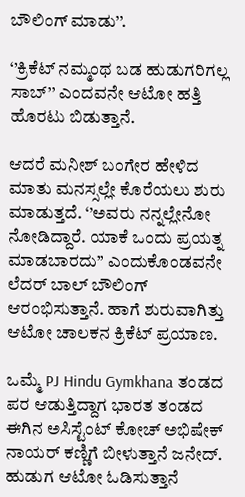ಬೌಲಿಂಗ್ ಮಾಡು’’.

‘’ಕ್ರಿಕೆಟ್ ನಮ್ಮಂಥ ಬಡ ಹುಡುಗರಿಗಲ್ಲ ಸಾಬ್’’ ಎಂದವನೇ ಆಟೋ ಹತ್ತಿ ಹೊರಟು ಬಿಡುತ್ತಾನೆ.

ಆದರೆ ಮನೀಶ್ ಬಂಗೇರ ಹೇಳಿದ ಮಾತು ಮನಸ್ಸಲ್ಲೇ ಕೊರೆಯಲು ಶುರು ಮಾಡುತ್ತದೆ. ‘’ಅವರು ನನ್ನಲ್ಲೇನೋ ನೋಡಿದ್ದಾರೆ. ಯಾಕೆ ಒಂದು ಪ್ರಯತ್ನ ಮಾಡಬಾರದು’’ ಎಂದುಕೊಂಡವನೇ ಲೆದರ್ ಬಾಲ್ ಬೌಲಿಂಗ್ ಆರಂಭಿಸುತ್ತಾನೆ. ಹಾಗೆ ಶುರುವಾಗಿತ್ತು ಆಟೋ ಚಾಲಕನ ಕ್ರಿಕೆಟ್ ಪ್ರಯಾಣ.

ಒಮ್ಮೆ PJ Hindu Gymkhana ತಂಡದ ಪರ ಆಡುತ್ತಿದ್ದಾಗ ಭಾರತ ತಂಡದ ಈಗಿನ ಅಸಿಸ್ಟೆಂಟ್ ಕೋಚ್ ಅಭಿಷೇಕ್ ನಾಯರ್ ಕಣ್ಣಿಗೆ ಬೀಳುತ್ತಾನೆ ಜನೇದ್.
ಹುಡುಗ ಆಟೋ ಓಡಿಸುತ್ತಾನೆ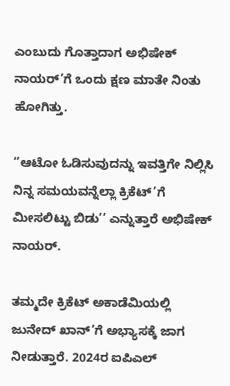ಎಂಬುದು ಗೊತ್ತಾದಾಗ ಅಭಿಷೇಕ್ ನಾಯರ್’ಗೆ ಒಂದು ಕ್ಷಣ ಮಾತೇ ನಿಂತು ಹೋಗಿತ್ತು.

‘’ಆಟೋ ಓಡಿಸುವುದನ್ನು ಇವತ್ತಿಗೇ ನಿಲ್ಲಿಸಿ ನಿನ್ನ ಸಮಯವನ್ನೆಲ್ಲಾ ಕ್ರಿಕೆಟ್’ಗೆ ಮೀಸಲಿಟ್ಟು ಬಿಡು’’ ಎನ್ನುತ್ತಾರೆ ಅಭಿಷೇಕ್ ನಾಯರ್.

ತಮ್ಮದೇ ಕ್ರಿಕೆಟ್ ಅಕಾಡೆಮಿಯಲ್ಲಿ ಜುನೇದ್ ಖಾನ್’ಗೆ ಅಭ್ಯಾಸಕ್ಕೆ ಜಾಗ ನೀಡುತ್ತಾರೆ. 2024ರ ಐಪಿಎಲ್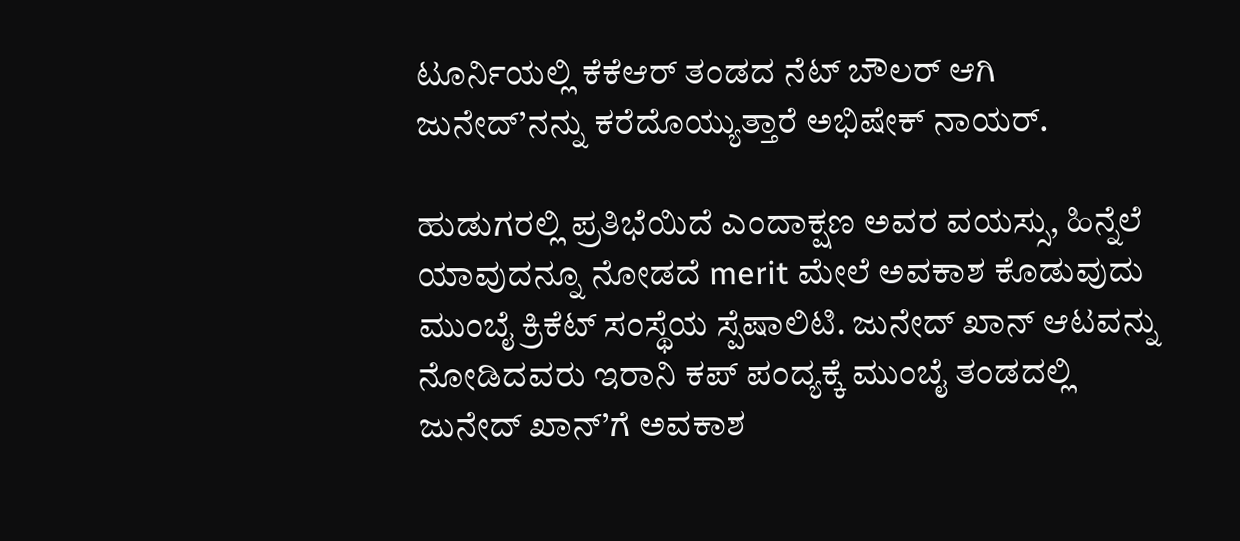ಟೂರ್ನಿಯಲ್ಲಿ ಕೆಕೆಆರ್ ತಂಡದ ನೆಟ್ ಬೌಲರ್ ಆಗಿ ಜುನೇದ್’ನನ್ನು ಕರೆದೊಯ್ಯುತ್ತಾರೆ ಅಭಿಷೇಕ್ ನಾಯರ್.

ಹುಡುಗರಲ್ಲಿ ಪ್ರತಿಭೆಯಿದೆ ಎಂದಾಕ್ಷಣ ಅವರ ವಯಸ್ಸು, ಹಿನ್ನೆಲೆ ಯಾವುದನ್ನೂ ನೋಡದೆ merit ಮೇಲೆ ಅವಕಾಶ ಕೊಡುವುದು ಮುಂಬೈ ಕ್ರಿಕೆಟ್ ಸಂಸ್ಥೆಯ ಸ್ಪೆಷಾಲಿಟಿ. ಜುನೇದ್ ಖಾನ್ ಆಟವನ್ನು ನೋಡಿದವರು ಇರಾನಿ ಕಪ್ ಪಂದ್ಯಕ್ಕೆ ಮುಂಬೈ ತಂಡದಲ್ಲಿ ಜುನೇದ್ ಖಾನ್’ಗೆ ಅವಕಾಶ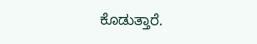ಕೊಡುತ್ತಾರೆ.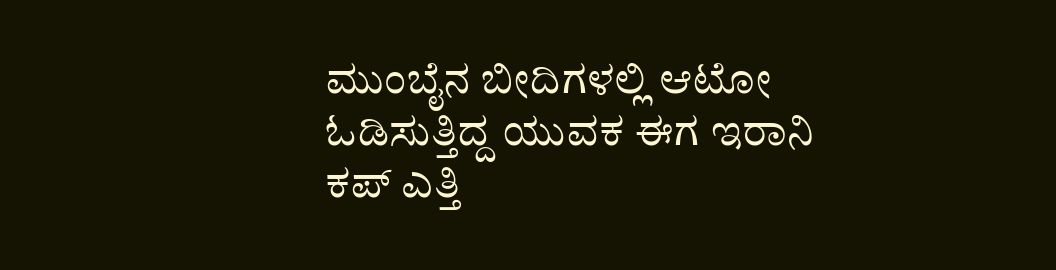ಮುಂಬೈನ ಬೀದಿಗಳಲ್ಲಿ ಆಟೋ ಓಡಿಸುತ್ತಿದ್ದ ಯುವಕ ಈಗ ಇರಾನಿ ಕಪ್ ಎತ್ತಿ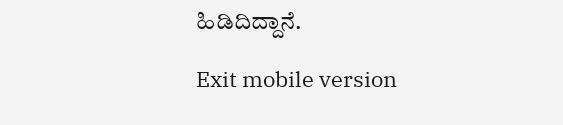ಹಿಡಿದಿದ್ದಾನೆ.

Exit mobile version